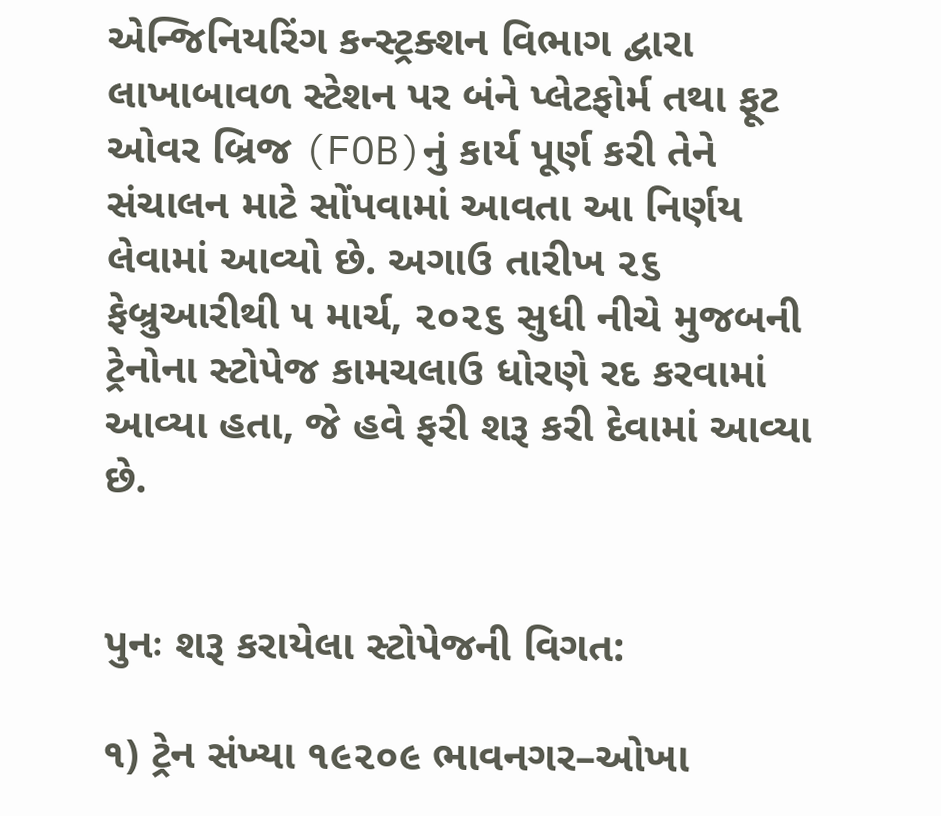એન્જિનિયરિંગ કન્સ્ટ્રક્શન વિભાગ દ્વારા લાખાબાવળ સ્ટેશન પર બંને પ્લેટફોર્મ તથા ફૂટ ઓવર બ્રિજ (FOB)નું કાર્ય પૂર્ણ કરી તેને સંચાલન માટે સોંપવામાં આવતા આ નિર્ણય લેવામાં આવ્યો છે. અગાઉ તારીખ ૨૬ ફેબ્રુઆરીથી ૫ માર્ચ, ૨૦૨૬ સુધી નીચે મુજબની ટ્રેનોના સ્ટોપેજ કામચલાઉ ધોરણે રદ કરવામાં આવ્યા હતા, જે હવે ફરી શરૂ કરી દેવામાં આવ્યા છે.


પુનઃ શરૂ કરાયેલા સ્ટોપેજની વિગત:

૧) ટ્રેન સંખ્યા ૧૯૨૦૯ ભાવનગર–ઓખા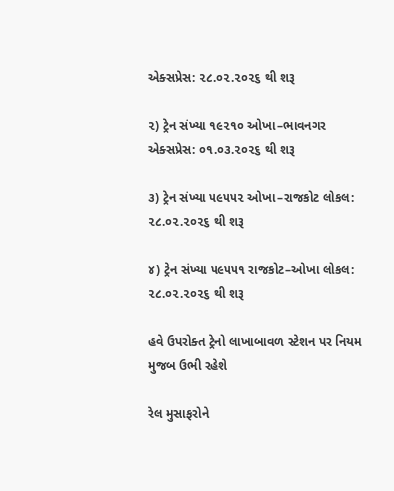એક્સપ્રેસ: ૨૮.૦૨.૨૦૨૬ થી શરૂ

૨) ટ્રેન સંખ્યા ૧૯૨૧૦ ઓખા–ભાવનગર એક્સપ્રેસ: ૦૧.૦૩.૨૦૨૬ થી શરૂ

૩) ટ્રેન સંખ્યા ૫૯૫૫૨ ઓખા–રાજકોટ લોકલ: ૨૮.૦૨.૨૦૨૬ થી શરૂ

૪) ટ્રેન સંખ્યા ૫૯૫૫૧ રાજકોટ–ઓખા લોકલ: ૨૮.૦૨.૨૦૨૬ થી શરૂ

હવે ઉપરોક્ત ટ્રેનો લાખાબાવળ સ્ટેશન પર નિયમ મુજબ ઉભી રહેશે

રેલ મુસાફરોને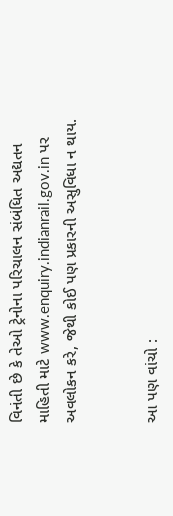વિનંતી છે કે તેઓ ટ્રેનોના પરિચાલન સંબંધિત અદ્યતન માહિતી માટે www.enquiry.indianrail.gov.in પર અવલોકન કરે, જેથી કોઈ પણ પ્રકારની અસુવિધા ન થાય.


આ પણ વાંચો :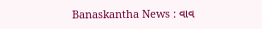Banaskantha News : વાવ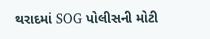થરાદમાં SOG પોલીસની મોટી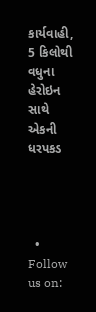કાર્યવાહી, 5 કિલોથી વધુના હેરોઇન સાથે એકની ધરપકડ




  • Follow us on: